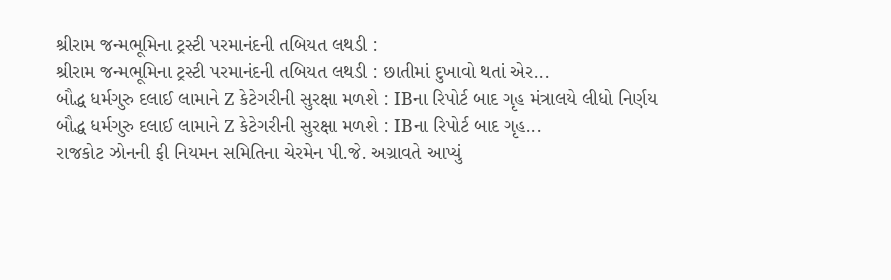શ્રીરામ જન્મભૂમિના ટ્રસ્ટી પરમાનંદની તબિયત લથડી :
શ્રીરામ જન્મભૂમિના ટ્રસ્ટી પરમાનંદની તબિયત લથડી : છાતીમાં દુખાવો થતાં એર...
બૌદ્ધ ધર્મગુરુ દલાઈ લામાને Z કેટેગરીની સુરક્ષા મળશે : IBના રિપોર્ટ બાદ ગૃહ મંત્રાલયે લીધો નિર્ણય
બૌદ્ધ ધર્મગુરુ દલાઈ લામાને Z કેટેગરીની સુરક્ષા મળશે : IBના રિપોર્ટ બાદ ગૃહ...
રાજકોટ ઝોનની ફી નિયમન સમિતિના ચેરમેન પી.જે. અગ્રાવતે આપ્યું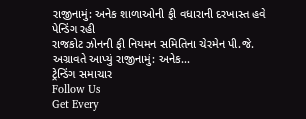રાજીનામું: અનેક શાળાઓની ફી વધારાની દરખાસ્ત હવે પેન્ડિંગ રહી
રાજકોટ ઝોનની ફી નિયમન સમિતિના ચેરમેન પી.જે. અગ્રાવતે આપ્યું રાજીનામું: અનેક...
ટ્રેન્ડિંગ સમાચાર
Follow Us
Get Every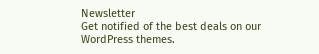Newsletter
Get notified of the best deals on our WordPress themes.